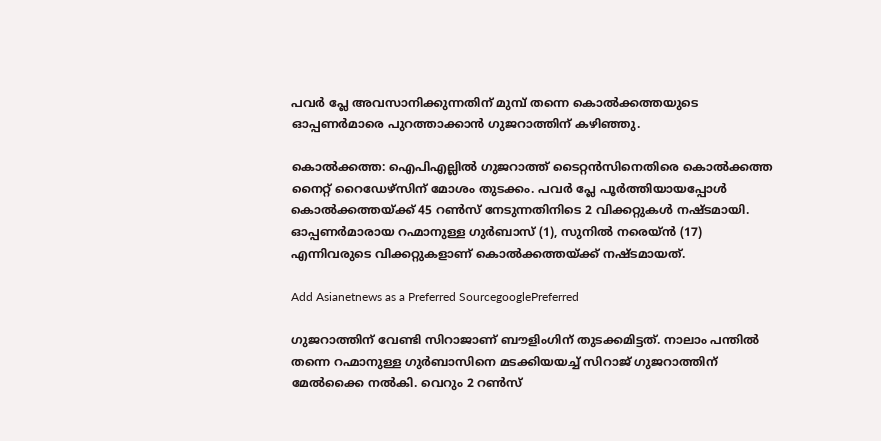പവര്‍ പ്ലേ അവസാനിക്കുന്നതിന് മുമ്പ് തന്നെ കൊൽക്കത്തയുടെ ഓപ്പണര്‍മാരെ പുറത്താക്കാൻ ഗുജറാത്തിന് കഴിഞ്ഞു.

കൊൽക്കത്ത: ഐപിഎല്ലിൽ ഗുജറാത്ത് ടൈറ്റൻസിനെതിരെ കൊൽക്കത്ത നൈറ്റ് റൈഡേഴ്സിന് മോശം തുടക്കം. പവര്‍ പ്ലേ പൂര്‍ത്തിയായപ്പോൾ കൊൽക്കത്തയ്ക്ക് 45 റൺസ് നേടുന്നതിനിടെ 2 വിക്കറ്റുകൾ നഷ്ടമായി. ഓപ്പണര്‍മാരായ റഹ്മാനുള്ള ഗുര്‍ബാസ് (1), സുനിൽ നരെയ്ൻ (17) എന്നിവരുടെ വിക്കറ്റുകളാണ് കൊൽക്കത്തയ്ക്ക് നഷ്ടമായത്.

Add Asianetnews as a Preferred SourcegooglePreferred

ഗുജറാത്തിന് വേണ്ടി സിറാജാണ് ബൗളിംഗിന് തുടക്കമിട്ടത്. നാലാം പന്തിൽ തന്നെ റഹ്മാനുള്ള ഗുര്‍ബാസിനെ മടക്കിയയച്ച് സിറാജ് ഗുജറാത്തിന് മേൽക്കൈ നൽകി. വെറും 2 റൺസ്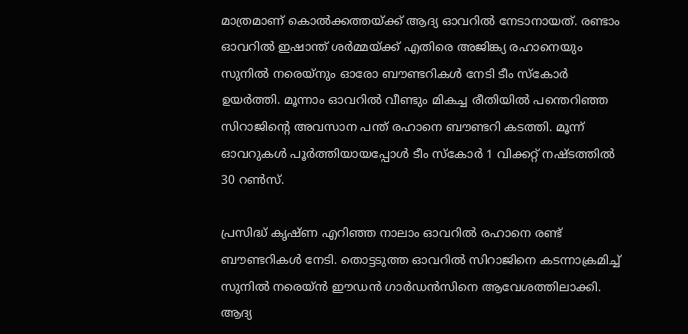മാത്രമാണ് കൊൽക്കത്തയ്ക്ക് ആദ്യ ഓവറിൽ നേടാനായത്. രണ്ടാം ഓവറിൽ ഇഷാന്ത് ശര്‍മ്മയ്ക്ക് എതിരെ അജിങ്ക്യ രഹാനെയും സുനിൽ നരെയ്നും ഓരോ ബൗണ്ടറികൾ നേടി ടീം സ്കോര്‍ ഉയര്‍ത്തി. മൂന്നാം ഓവറിൽ വീണ്ടും മികച്ച രീതിയിൽ പന്തെറിഞ്ഞ സിറാജിന്‍റെ അവസാന പന്ത് രഹാനെ ബൗണ്ടറി കടത്തി. മൂന്ന് ഓവറുകൾ പൂര്‍ത്തിയായപ്പോൾ ടീം സ്കോര്‍ 1 വിക്കറ്റ് നഷ്ടത്തിൽ 30 റൺസ്.

പ്രസിദ്ധ് കൃഷ്ണ എറിഞ്ഞ നാലാം ഓവറിൽ രഹാനെ രണ്ട് ബൗണ്ടറികൾ നേടി. തൊട്ടടുത്ത ഓവറിൽ സിറാജിനെ കടന്നാക്രമിച്ച് സുനിൽ നരെയ്ൻ ഈഡൻ ഗാര്‍ഡൻസിനെ ആവേശത്തിലാക്കി. ആദ്യ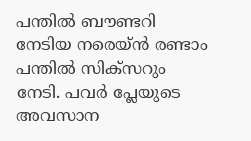പന്തിൽ ബൗണ്ടറി നേടിയ നരെയ്ൻ രണ്ടാം പന്തിൽ സിക്സറും നേടി. പവര്‍ പ്ലേയുടെ അവസാന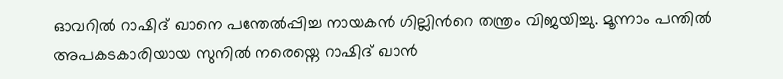ഓവറിൽ റാഷിദ് ഖാനെ പന്തേൽപ്പിച്ച നായകൻ ഗില്ലിന്‍റെ തന്ത്രം വിജയിച്ചു. മൂന്നാം പന്തിൽ അപകടകാരിയായ സുനിൽ നരെയ്നെ റാഷിദ് ഖാൻ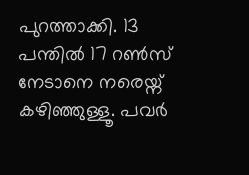പുറത്താക്കി. 13 പന്തിൽ 17 റൺസ് നേടാനെ നരെയ്ന് കഴിഞ്ഞുള്ളൂ. പവര്‍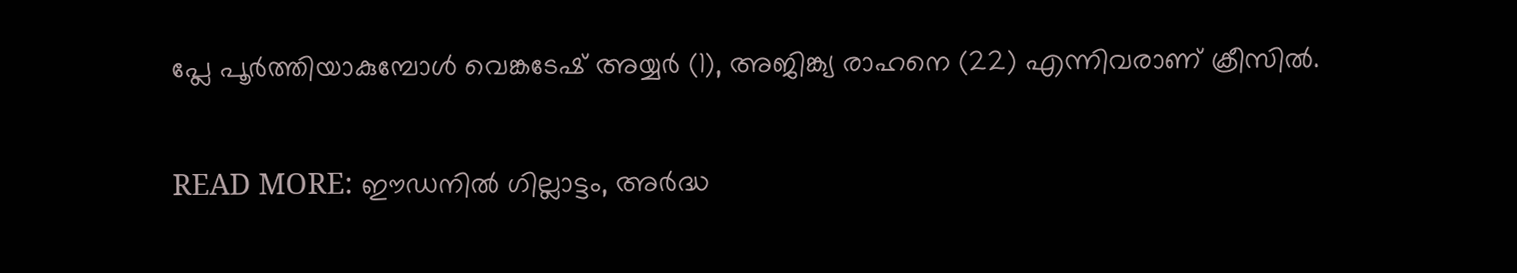പ്ലേ പൂര്‍ത്തിയാകുമ്പോൾ വെങ്കടേഷ് അയ്യര്‍ (1), അജിങ്ക്യ രാഹനെ (22) എന്നിവരാണ് ക്രീസിൽ.

READ MORE: ഈഡനിൽ ഗില്ലാട്ടം, അര്‍ദ്ധ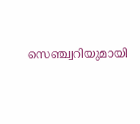സെഞ്ച്വറിയുമായി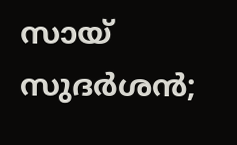സായ് സുദര്‍ശൻ;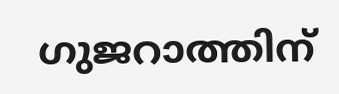ഗുജറാത്തിന്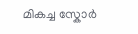മികച്ച സ്കോര്‍